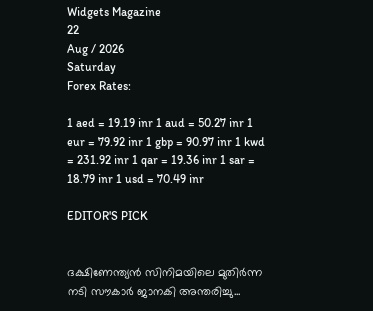Widgets Magazine
22
Aug / 2026
Saturday
Forex Rates:

1 aed = 19.19 inr 1 aud = 50.27 inr 1 eur = 79.92 inr 1 gbp = 90.97 inr 1 kwd = 231.92 inr 1 qar = 19.36 inr 1 sar = 18.79 inr 1 usd = 70.49 inr

EDITOR'S PICK


ദക്ഷിണേന്ത്യൻ സിനിമയിലെ മുതിർന്ന നടി സൗകാർ ജാനകി അന്തരിച്ചു...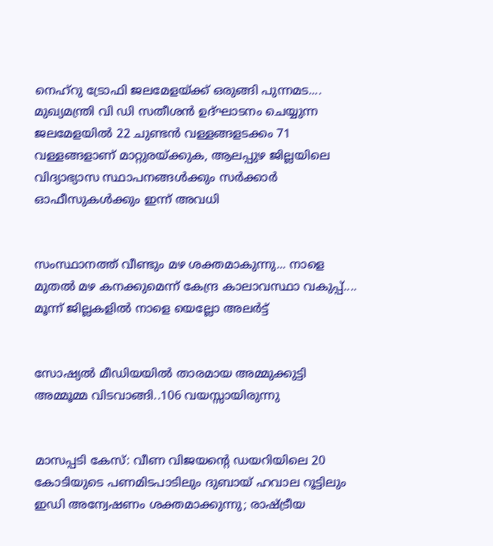നെഹ്റു ട്രോഫി ജലമേളയ്ക്ക് ഒരുങ്ങി പുന്നമട.... മുഖ്യമന്ത്രി വി ഡി സതീശൻ ഉദ്ഘാടനം ചെയ്യുന്ന ജലമേളയിൽ 22 ചുണ്ടൻ വള്ളങ്ങളടക്കം 71 വള്ളങ്ങളാണ് മാറ്റുരയ്ക്കുക, ആലപ്പുഴ ജില്ലയിലെ വിദ്യാഭ്യാസ സ്ഥാപനങ്ങൾക്കും സർക്കാർ ഓഫീസുകൾക്കും ഇന്ന് അവധി


സംസ്ഥാനത്ത് വീണ്ടും മഴ ശക്തമാകുന്നു... നാളെ മുതൽ മഴ കനക്കുമെന്ന് കേന്ദ്ര കാലാവസ്ഥാ വകുപ്പ്.... മൂന്ന് ജില്ലകളിൽ നാളെ യെല്ലോ അലർട്ട്


സോഷ്യൽ മീഡിയയിൽ താരമായ അമ്മുക്കുട്ടി അമ്മൂമ്മ വിടവാങ്ങി..106 വയസ്സായിരുന്നു


മാസപ്പടി കേസ്: വീണ വിജയന്റെ ഡയറിയിലെ 20 കോടിയുടെ പണമിടപാടിലും ദുബായ് ഹവാല റൂട്ടിലും ഇഡി അന്വേഷണം ശക്തമാക്കുന്നു; രാഷ്ട്രീയ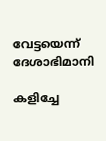വേട്ടയെന്ന് ദേശാഭിമാനി

കളിച്ചേ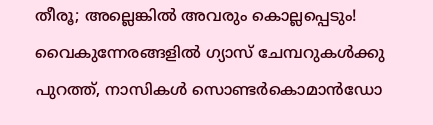തീരൂ; അല്ലെങ്കിൽ അവരും കൊല്ലപ്പെടും! വൈകുന്നേരങ്ങളിൽ ഗ്യാസ് ചേമ്പറുകൾക്കു പുറത്ത്, നാസികൾ സൊണ്ടർകൊമാൻഡോ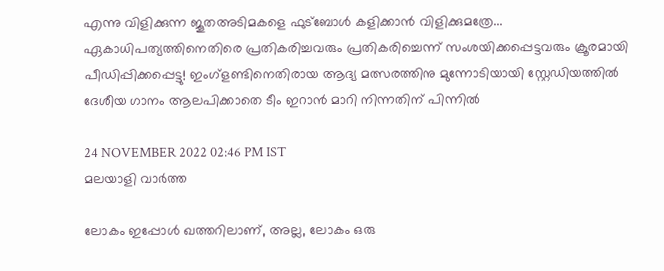എന്നു വിളിക്കുന്ന ജൂതഅടിമകളെ ഫുട്ബോൾ കളിക്കാൻ വിളിക്കുമത്രേ... ഏകാധിപത്യത്തിനെതിരെ പ്രതികരിച്ചവരും പ്രതികരിച്ചെന്ന് സംശയിക്കപ്പെട്ടവരും ക്രൂരമായി പീഡിപ്പിക്കപ്പെട്ടു! ഇംഗ്ളണ്ടിനെതിരായ ആദ്യ മത്സരത്തിനു മുന്നോടിയായി സ്റ്റേഡിയത്തിൽ ദേശീയ ഗാനം ആലപിക്കാതെ ടീം ഇറാൻ മാറി നിന്നതിന് പിന്നിൽ

24 NOVEMBER 2022 02:46 PM IST
മലയാളി വാര്‍ത്ത

ലോകം ഇപ്പോൾ ഖത്തറിലാണ്, അല്ല, ലോകം ഒരു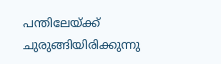പന്തിലേയ്ക്ക് ചുരുങ്ങിയിരിക്കുന്നു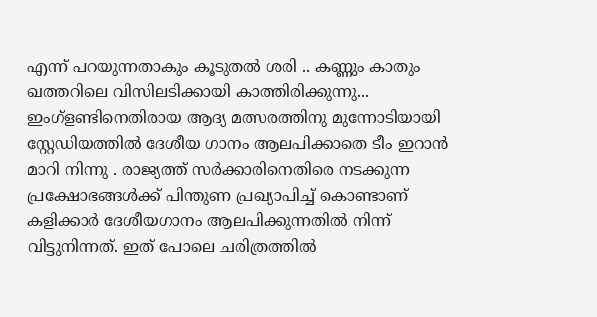എന്ന് പറയുന്നതാകും കൂടുതൽ ശരി .. കണ്ണും കാതും ഖത്തറിലെ വിസിലടിക്കായി കാത്തിരിക്കുന്നു... ഇംഗ്ളണ്ടിനെതിരായ ആദ്യ മത്സരത്തിനു മുന്നോടിയായി സ്റ്റേഡിയത്തിൽ ദേശീയ ഗാനം ആലപിക്കാതെ ടീം ഇറാൻ മാറി നിന്നു . രാജ്യത്ത് സർക്കാരിനെതിരെ നടക്കുന്ന പ്രക്ഷോഭങ്ങൾക്ക് പിന്തുണ പ്രഖ്യാപിച്ച് കൊണ്ടാണ് കളിക്കാർ ദേശീയഗാനം ആലപിക്കുന്നതിൽ നിന്ന് വിട്ടുനിന്നത്. ഇത് പോലെ ചരിത്രത്തിൽ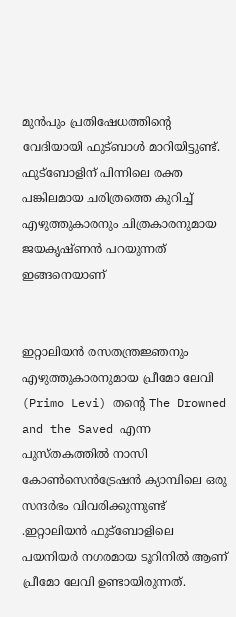മുൻപും പ്രതിഷേധത്തിന്റെ വേദിയായി ഫുട്ബാൾ മാറിയിട്ടുണ്ട്. ഫുട്ബോളിന് പിന്നിലെ രക്ത പങ്കിലമായ ചരിത്രത്തെ കുറിച്ച് എഴുത്തുകാരനും ചിത്രകാരനുമായ ജയകൃഷ്ണൻ പറയുന്നത് ഇങ്ങനെയാണ്


ഇറ്റാലിയൻ രസതന്ത്രജ്ഞനും എഴുത്തുകാരനുമായ പ്രീമോ ലേവി (Primo Levi) തന്റെ The Drowned and the Saved എന്ന പുസ്തകത്തിൽ നാസി കോൺസെൻട്രേഷൻ ക്യാമ്പിലെ ഒരു സന്ദർഭം വിവരിക്കുന്നുണ്ട് .ഇറ്റാലിയൻ ഫുട്ബോളിലെ പയനിയർ നഗരമായ ടൂറിനിൽ ആണ് പ്രീമോ ലേവി ഉണ്ടായിരുന്നത്.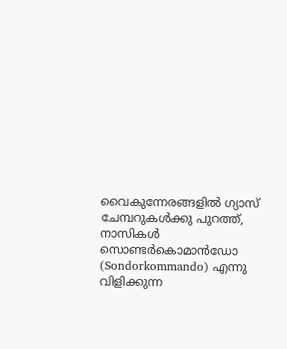വൈകുന്നേരങ്ങളിൽ ഗ്യാസ് ചേമ്പറുകൾക്കു പുറത്ത്, നാസികൾ സൊണ്ടർകൊമാൻഡോ (Sondorkommando) എന്നു വിളിക്കുന്ന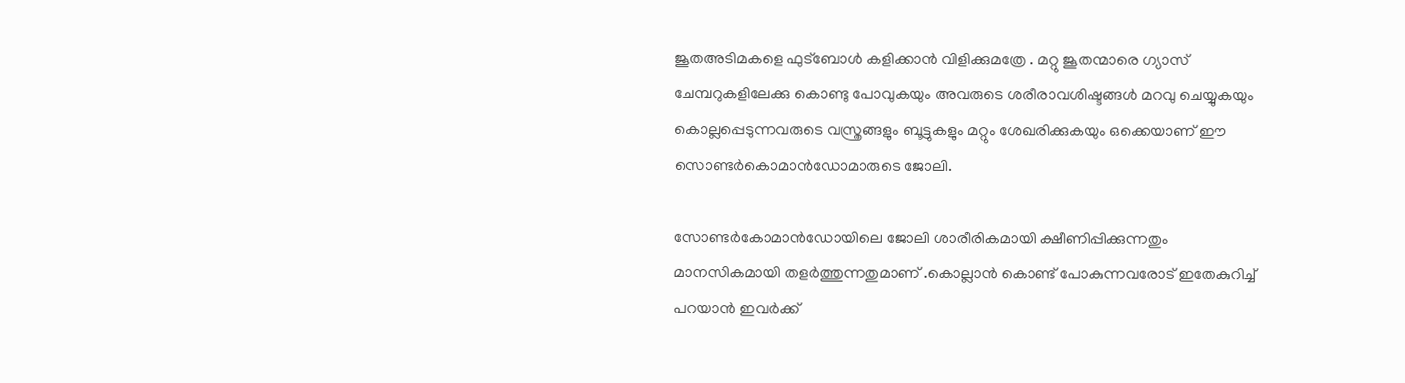ജൂതഅടിമകളെ ഫുട്ബോൾ കളിക്കാൻ വിളിക്കുമത്രേ . മറ്റു ജൂതന്മാരെ ഗ്യാസ് ചേമ്പറുകളിലേക്കു കൊണ്ടു പോവുകയും അവരുടെ ശരീരാവശിഷ്ടങ്ങൾ മറവു ചെയ്യുകയും കൊല്ലപ്പെടുന്നവരുടെ വസ്ത്രങ്ങളും ബൂട്ടുകളും മറ്റും ശേഖരിക്കുകയും ഒക്കെയാണ് ഈ സൊണ്ടർകൊമാൻഡോമാരുടെ ജോലി.

സോണ്ടർകോമാൻഡോയിലെ ജോലി ശാരീരികമായി ക്ഷീണിപ്പിക്കുന്നതും മാനസികമായി തളർത്തുന്നതുമാണ്‌ .കൊല്ലാൻ കൊണ്ട് പോകുന്നവരോട് ഇതേകുറിച്ച് പറയാൻ ഇവർക്ക്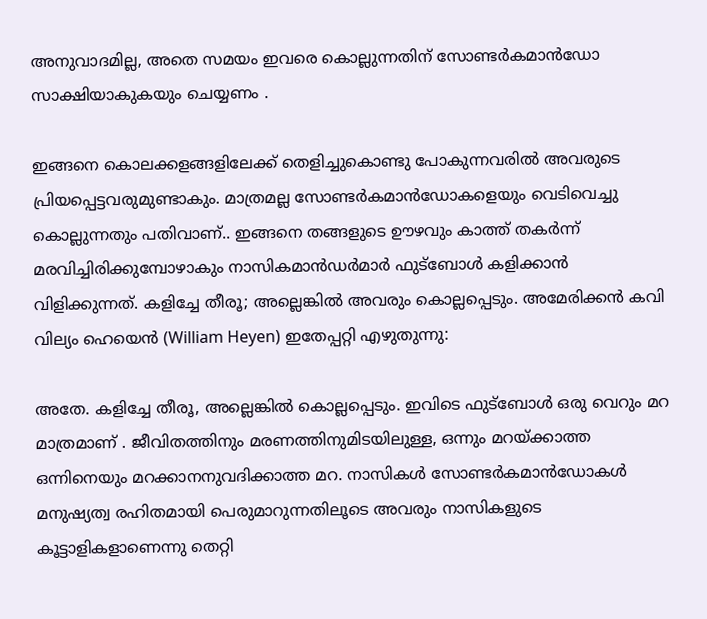അനുവാദമില്ല, അതെ സമയം ഇവരെ കൊല്ലുന്നതിന് സോണ്ടർകമാൻഡോ സാക്ഷിയാകുകയും ചെയ്യണം .

ഇങ്ങനെ കൊലക്കളങ്ങളിലേക്ക് തെളിച്ചുകൊണ്ടു പോകുന്നവരിൽ അവരുടെ പ്രിയപ്പെട്ടവരുമുണ്ടാകും. മാത്രമല്ല സോണ്ടർകമാൻഡോകളെയും വെടിവെച്ചു കൊല്ലുന്നതും പതിവാണ്.. ഇങ്ങനെ തങ്ങളുടെ ഊഴവും കാത്ത് തകർന്ന് മരവിച്ചിരിക്കുമ്പോഴാകും നാസികമാൻഡർമാർ ഫുട്ബോൾ കളിക്കാൻ വിളിക്കുന്നത്. കളിച്ചേ തീരൂ; അല്ലെങ്കിൽ അവരും കൊല്ലപ്പെടും. അമേരിക്കൻ കവി വില്യം ഹെയെൻ (William Heyen) ഇതേപ്പറ്റി എഴുതുന്നു:

അതേ. കളിച്ചേ തീരൂ, അല്ലെങ്കിൽ കൊല്ലപ്പെടും. ഇവിടെ ഫുട്ബോൾ ഒരു വെറും മറ മാത്രമാണ് . ജീവിതത്തിനും മരണത്തിനുമിടയിലുള്ള, ഒന്നും മറയ്ക്കാത്ത ഒന്നിനെയും മറക്കാനനുവദിക്കാത്ത മറ. നാസികൾ സോണ്ടർകമാൻഡോകൾ മനുഷ്യത്വ രഹിതമായി പെരുമാറുന്നതിലൂടെ അവരും നാസികളുടെ കൂട്ടാളികളാണെന്നു തെറ്റി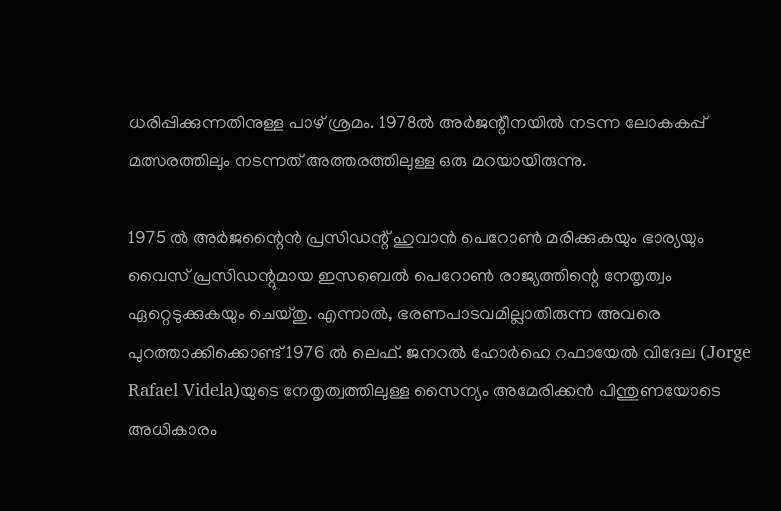ധരിപ്പിക്കുന്നതിനുള്ള പാഴ് ശ്രമം. 1978ൽ അർജന്റീനയിൽ നടന്ന ലോകകപ്പ് മത്സരത്തിലും നടന്നത് അത്തരത്തിലുള്ള ഒരു മറയായിരുന്നു.

1975 ൽ അർജന്റൈൻ പ്രസിഡന്റ് ഹുവാൻ പെറോൺ മരിക്കുകയും ഭാര്യയും വൈസ് പ്രസിഡന്റുമായ ഇസബെൽ പെറോൺ രാജ്യത്തിന്റെ നേതൃത്വം ഏറ്റെടുക്കുകയും ചെയ്തു. എന്നാൽ, ഭരണപാടവമില്ലാതിരുന്ന അവരെ പുറത്താക്കിക്കൊണ്ട് 1976 ൽ ലെഫ്. ജനറൽ ഹോർഹെ റഫായേൽ വിദേല (Jorge Rafael Videla)യുടെ നേതൃത്വത്തിലുള്ള സൈന്യം അമേരിക്കൻ പിന്തുണയോടെ അധികാരം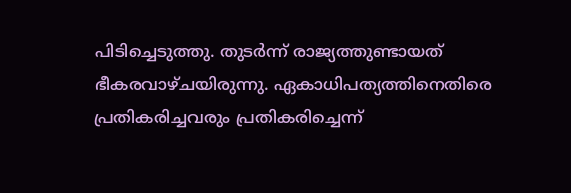പിടിച്ചെടുത്തു. തുടർന്ന് രാജ്യത്തുണ്ടായത് ഭീകരവാഴ്ചയിരുന്നു. ഏകാധിപത്യത്തിനെതിരെ പ്രതികരിച്ചവരും പ്രതികരിച്ചെന്ന്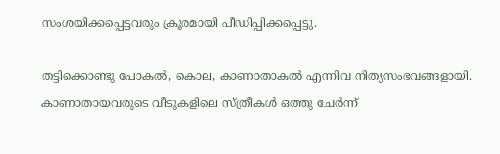സംശയിക്കപ്പെട്ടവരും ക്രൂരമായി പീഡിപ്പിക്കപ്പെട്ടു.

തട്ടിക്കൊണ്ടു പോകൽ, കൊല, കാണാതാകൽ എന്നിവ നിത്യസംഭവങ്ങളായി. കാണാതായവരുടെ വീടുകളിലെ സ്ത്രീകൾ ഒത്തു ചേർന്ന്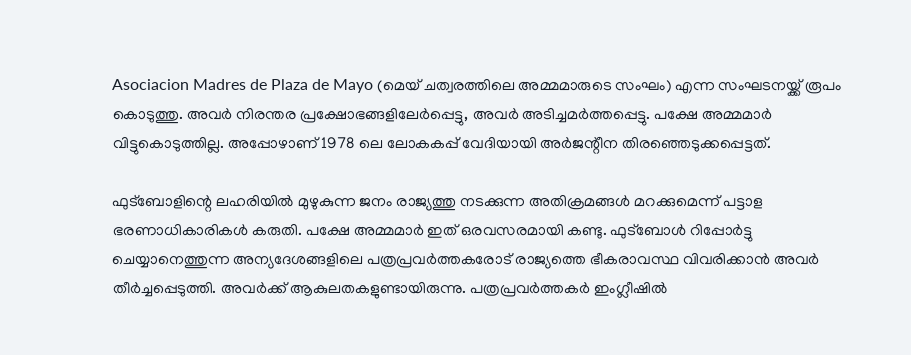Asociacion Madres de Plaza de Mayo (മെയ് ചത്വരത്തിലെ അമ്മമാരുടെ സംഘം) എന്ന സംഘടനയ്ക്ക് രൂപം കൊടുത്തു. അവർ നിരന്തര പ്രക്ഷോഭങ്ങളിലേർപ്പെട്ടു, അവർ അടിച്ചമർത്തപ്പെട്ടു. പക്ഷേ അമ്മമാർ വിട്ടുകൊടുത്തില്ല. അപ്പോഴാണ് 1978 ലെ ലോകകപ്പ് വേദിയായി അർജന്റീന തിരഞ്ഞെടുക്കപ്പെട്ടത്.

ഫുട്ബോളിന്റെ ലഹരിയിൽ മുഴുകുന്ന ജനം രാജ്യത്തു നടക്കുന്ന അതിക്രമങ്ങൾ മറക്കുമെന്ന് പട്ടാള ഭരണാധികാരികൾ കരുതി. പക്ഷേ അമ്മമാർ ഇത് ഒരവസരമായി കണ്ടു. ഫുട്ബോൾ റിപ്പോർട്ടു ചെയ്യാനെത്തുന്ന അന്യദേശങ്ങളിലെ പത്രപ്രവർത്തകരോട് രാജ്യത്തെ ഭീകരാവസ്ഥ വിവരിക്കാൻ അവർ തീർച്ചപ്പെടുത്തി. അവർക്ക് ആകുലതകളുണ്ടായിരുന്നു. പത്രപ്രവർത്തകർ ഇംഗ്ലീഷിൽ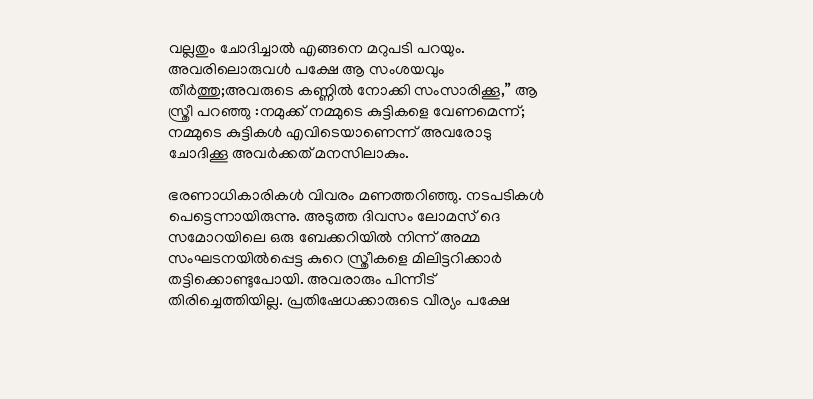വല്ലതും ചോദിച്ചാൽ എങ്ങനെ മറുപടി പറയും. അവരിലൊരുവൾ പക്ഷേ ആ സംശയവും തീർത്തു;അവരുടെ കണ്ണിൽ നോക്കി സംസാരിക്കൂ,” ആ സ്ത്രീ പറഞ്ഞു :നമുക്ക് നമ്മുടെ കുട്ടികളെ വേണമെന്ന്; നമ്മുടെ കുട്ടികൾ എവിടെയാണെന്ന് അവരോടു ചോദിക്കൂ അവർക്കത് മനസിലാകും.

ഭരണാധികാരികൾ വിവരം മണത്തറിഞ്ഞു. നടപടികൾ പെട്ടെന്നായിരുന്നു. അടുത്ത ദിവസം ലോമസ് ദെ സമോറയിലെ ഒരു ബേക്കറിയിൽ നിന്ന് അമ്മ സംഘടനയിൽപ്പെട്ട കുറെ സ്ത്രീകളെ മിലിട്ടറിക്കാർ തട്ടിക്കൊണ്ടുപോയി. അവരാരും പിന്നീട് തിരിച്ചെത്തിയില്ല. പ്രതിഷേധക്കാരുടെ വീര്യം പക്ഷേ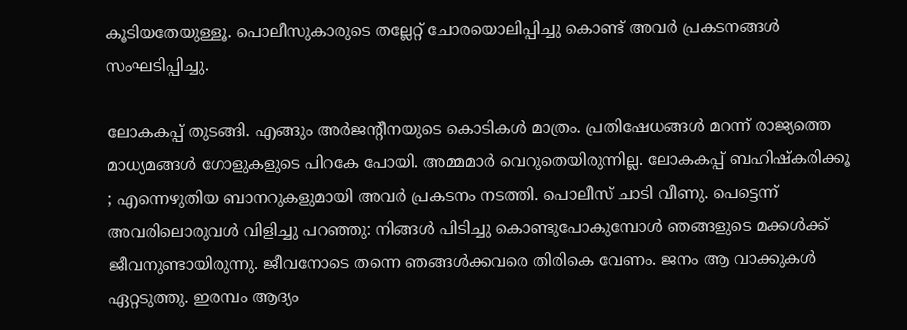കൂടിയതേയുള്ളൂ. പൊലീസുകാരുടെ തല്ലേറ്റ് ചോരയൊലിപ്പിച്ചു കൊണ്ട് അവർ പ്രകടനങ്ങൾ സംഘടിപ്പിച്ചു.

ലോകകപ്പ് തുടങ്ങി. എങ്ങും അർജന്റീനയുടെ കൊടികൾ മാത്രം. പ്രതിഷേധങ്ങൾ മറന്ന് രാജ്യത്തെ മാധ്യമങ്ങൾ ഗോളുകളുടെ പിറകേ പോയി. അമ്മമാർ വെറുതെയിരുന്നില്ല. ലോകകപ്പ് ബഹിഷ്കരിക്കൂ ; എന്നെഴുതിയ ബാനറുകളുമായി അവർ പ്രകടനം നടത്തി. പൊലീസ് ചാടി വീണു. പെട്ടെന്ന് അവരിലൊരുവൾ വിളിച്ചു പറഞ്ഞു: നിങ്ങൾ പിടിച്ചു കൊണ്ടുപോകുമ്പോൾ ഞങ്ങളുടെ മക്കൾക്ക് ജീവനുണ്ടായിരുന്നു. ജീവനോടെ തന്നെ ഞങ്ങൾക്കവരെ തിരികെ വേണം. ജനം ആ വാക്കുകൾ ഏറ്റടുത്തു. ഇരമ്പം ആദ്യം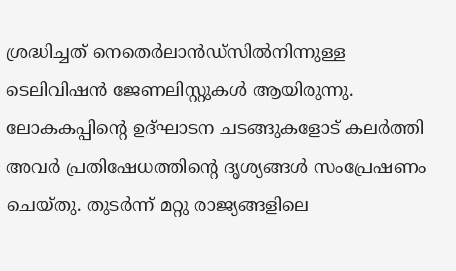ശ്രദ്ധിച്ചത് നെതെർലാൻഡ്‌സിൽനിന്നുള്ള ടെലിവിഷൻ ജേണലിസ്റ്റുകൾ ആയിരുന്നു. ലോകകപ്പിന്റെ ഉദ്ഘാടന ചടങ്ങുകളോട് കലർത്തി അവർ പ്രതിഷേധത്തിന്റെ ദൃശ്യങ്ങൾ സംപ്രേഷണം ചെയ്തു. തുടർന്ന് മറ്റു രാജ്യങ്ങളിലെ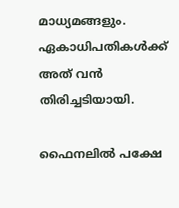മാധ്യമങ്ങളും. ഏകാധിപതികൾക്ക് അത് വൻ തിരിച്ചടിയായി.

ഫൈനലിൽ പക്ഷേ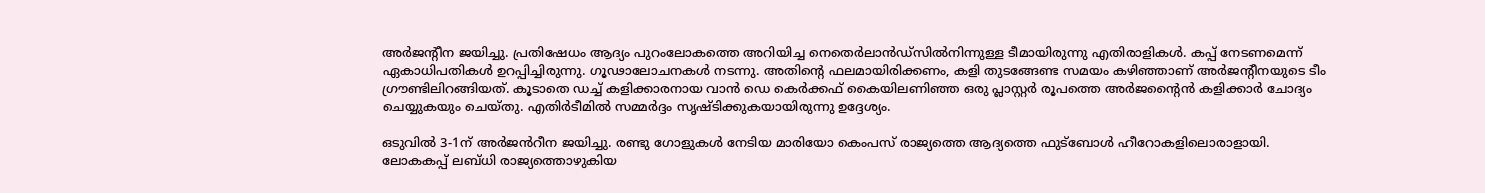അർജന്റീന ജയിച്ചു. പ്രതിഷേധം ആദ്യം പുറംലോകത്തെ അറിയിച്ച നെതെർലാൻഡ്‌സിൽനിന്നുള്ള ടീമായിരുന്നു എതിരാളികൾ. കപ്പ് നേടണമെന്ന് ഏകാധിപതികൾ ഉറപ്പിച്ചിരുന്നു. ഗൂഢാലോചനകൾ നടന്നു. അതിന്റെ ഫലമായിരിക്കണം, കളി തുടങ്ങേണ്ട സമയം കഴിഞ്ഞാണ് അർജന്റീനയുടെ ടീം ഗ്രൗണ്ടിലിറങ്ങിയത്. കൂടാതെ ഡച്ച് കളിക്കാരനായ വാൻ ഡെ കെർക്കഫ് കൈയിലണിഞ്ഞ ഒരു പ്ലാസ്റ്റർ രൂപത്തെ അർജന്റൈൻ കളിക്കാർ ചോദ്യം ചെയ്യുകയും ചെയ്തു. എതിർടീമിൽ സമ്മർദ്ദം സൃഷ്ടിക്കുകയായിരുന്നു ഉദ്ദേശ്യം.

ഒടുവിൽ 3-1ന് അർജൻറീന ജയിച്ചു. രണ്ടു ഗോളുകൾ നേടിയ മാരിയോ കെംപസ് രാജ്യത്തെ ആദ്യത്തെ ഫുട്ബോൾ ഹീറോകളിലൊരാളായി. ലോകകപ്പ് ലബ്ധി രാജ്യത്തൊഴുകിയ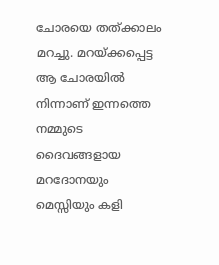ചോരയെ തത്ക്കാലം മറച്ചു. മറയ്ക്കപ്പെട്ട ആ ചോരയിൽ നിന്നാണ് ഇന്നത്തെ നമ്മുടെ ദൈവങ്ങളായ മറദോനയും മെസ്സിയും കളി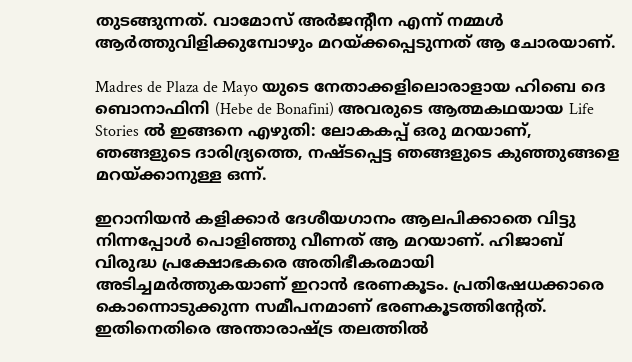തുടങ്ങുന്നത്. വാമോസ് അർജന്റീന എന്ന് നമ്മൾ ആർത്തുവിളിക്കുമ്പോഴും മറയ്ക്കപ്പെടുന്നത് ആ ചോരയാണ്.

Madres de Plaza de Mayo യുടെ നേതാക്കളിലൊരാളായ ഹിബെ ദെ ബൊനാഫിനി (Hebe de Bonafini) അവരുടെ ആത്മകഥയായ Life Stories ൽ ഇങ്ങനെ എഴുതി: ലോകകപ്പ് ഒരു മറയാണ്, ഞങ്ങളുടെ ദാരിദ്ര്യത്തെ, നഷ്ടപ്പെട്ട ഞങ്ങളുടെ കുഞ്ഞുങ്ങളെ മറയ്ക്കാനുള്ള ഒന്ന്.

ഇറാനിയൻ കളിക്കാർ ദേശീയഗാനം ആലപിക്കാതെ വിട്ടു നിന്നപ്പോൾ പൊളിഞ്ഞു വീണത് ആ മറയാണ്. ഹിജാബ് വിരുദ്ധ പ്രക്ഷോഭകരെ അതിഭീകരമായി അടിച്ചമർത്തുകയാണ് ഇറാൻ ഭരണകൂടം. പ്രതിഷേധക്കാരെ കൊന്നൊടുക്കുന്ന സമീപനമാണ് ഭരണകൂടത്തിന്റേത്. ഇതിനെതിരെ അന്താരാഷ്ട്ര തലത്തിൽ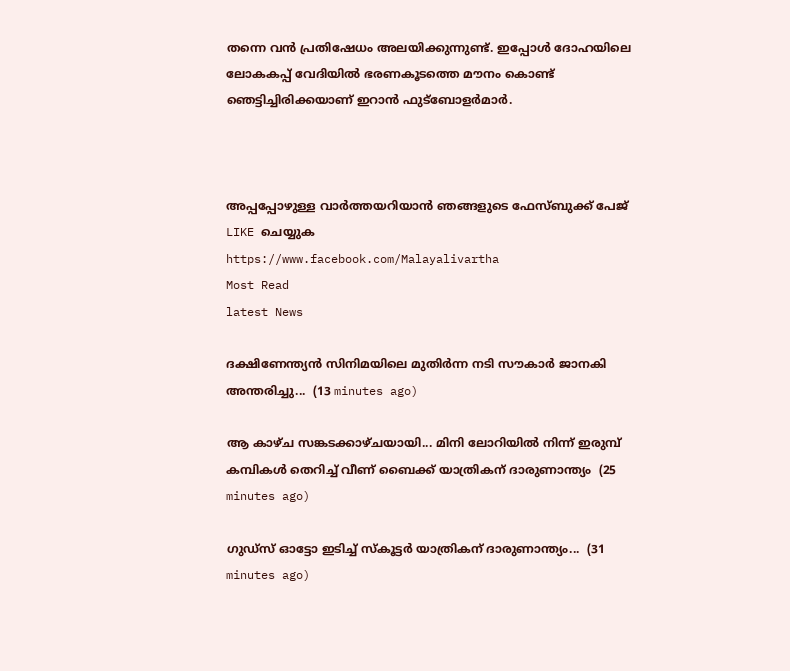തന്നെ വൻ പ്രതിഷേധം അലയിക്കുന്നുണ്ട്. ഇപ്പോൾ ദോഹയിലെ ലോകകപ്പ് വേദിയിൽ ഭരണകൂടത്തെ മൗനം കൊണ്ട് ഞെട്ടിച്ചിരിക്കയാണ് ഇറാൻ ഫുട്‌ബോളർമാർ.



അപ്പപ്പോഴുള്ള വാര്‍ത്തയറിയാന്‍ ഞങ്ങളുടെ ഫേസ്‌ബുക്ക്‌ പേജ് LIKE ചെയ്യുക
https://www.facebook.com/Malayalivartha
Most Read
latest News

ദക്ഷിണേന്ത്യൻ സിനിമയിലെ മുതിർന്ന നടി സൗകാർ ജാനകി അന്തരിച്ചു...  (13 minutes ago)

ആ കാഴ്ച സങ്കടക്കാഴ്ചയായി... മിനി ലോറിയില്‍ നിന്ന് ഇരുമ്പ് കമ്പികള്‍ തെറിച്ച് വീണ് ബൈക്ക് യാത്രികന് ദാരുണാന്ത്യം  (25 minutes ago)

ഗുഡ്‌സ് ഓട്ടോ ഇടിച്ച് സ്‌കൂട്ടർ യാത്രികന് ദാരുണാന്ത്യം...  (31 minutes ago)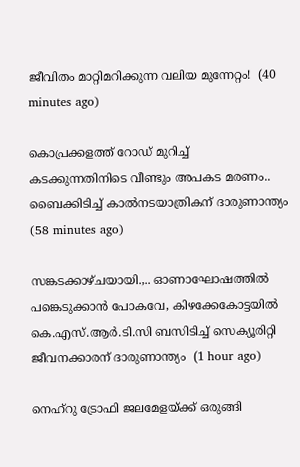ജീവിതം മാറ്റിമറിക്കുന്ന വലിയ മുന്നേറ്റം!  (40 minutes ago)

കൊപ്രക്കളത്ത് റോഡ് മുറിച്ച് കടക്കുന്നതിനിടെ വീണ്ടും അപകട മരണം.. ബൈക്കിടിച്ച് കാൽനടയാത്രികന് ദാരുണാന്ത്യം  (58 minutes ago)

സങ്കടക്കാഴ്ചയായി.,.. ഓണാഘോഷത്തിൽ പങ്കെടുക്കാൻ പോകവേ, കിഴക്കേകോട്ടയിൽ കെ.എസ്.ആർ.ടി.സി ബസിടിച്ച് സെക്യൂരിറ്റി ജീവനക്കാരന് ദാരുണാന്ത്യം  (1 hour ago)

നെഹ്റു ട്രോഫി ജലമേളയ്ക്ക് ഒരുങ്ങി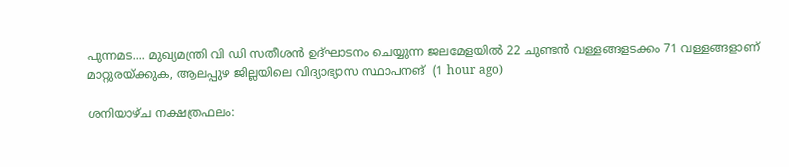പുന്നമട.... മുഖ്യമന്ത്രി വി ഡി സതീശൻ ഉദ്ഘാടനം ചെയ്യുന്ന ജലമേളയിൽ 22 ചുണ്ടൻ വള്ളങ്ങളടക്കം 71 വള്ളങ്ങളാണ് മാറ്റുരയ്ക്കുക, ആലപ്പുഴ ജില്ലയിലെ വിദ്യാഭ്യാസ സ്ഥാപനങ്  (1 hour ago)

ശനിയാഴ്ച നക്ഷത്രഫലം: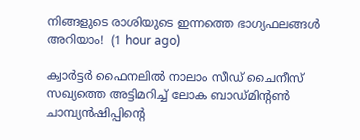നിങ്ങളുടെ രാശിയുടെ ഇന്നത്തെ ഭാഗ്യഫലങ്ങൾ അറിയാം!  (1 hour ago)

ക്വാർട്ടർ ഫൈനലിൽ നാലാം സീഡ് ചൈനീസ് സഖ്യത്തെ അട്ടിമറിച്ച് ലോക ബാഡ്മിന്റൺ ചാമ്പ്യൻഷിപ്പിന്റെ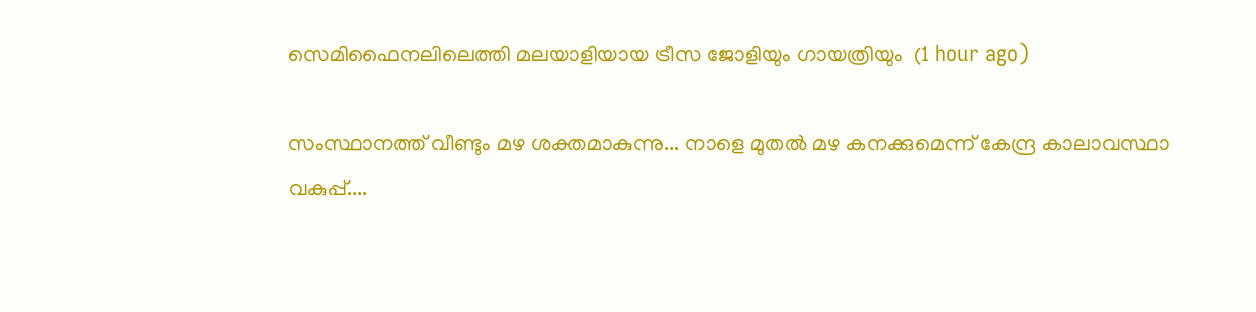സെമിഫൈനലിലെത്തി മലയാളിയായ ട്രീസ ജോളിയും ഗായത്രിയും  (1 hour ago)

സംസ്ഥാനത്ത് വീണ്ടും മഴ ശക്തമാകുന്നു... നാളെ മുതൽ മഴ കനക്കുമെന്ന് കേന്ദ്ര കാലാവസ്ഥാ വകുപ്പ്....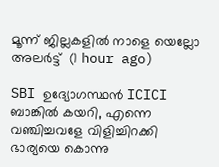മൂന്ന് ജില്ലകളിൽ നാളെ യെല്ലോ അലർട്ട്  (1 hour ago)

SBI ഉദ്യോഗസ്ഥൻ ICICI ബാങ്കിൽ കയറി, എന്നെ വഞ്ചിച്ചവളേ വിളിച്ചിറക്കി ഭാര്യയെ കൊന്നു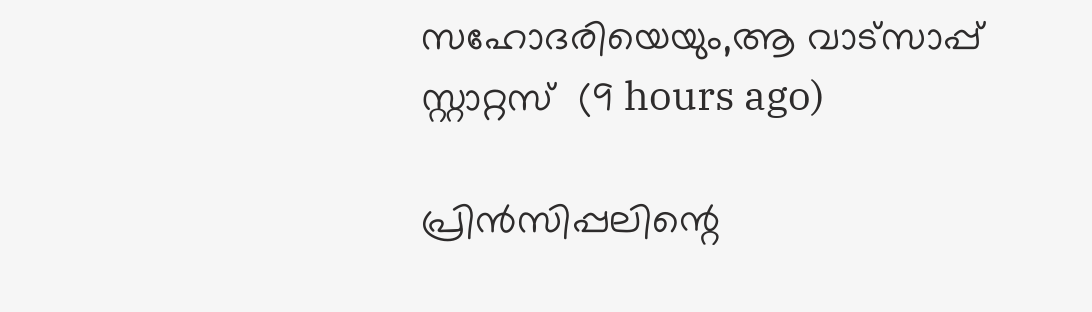സഹോദരിയെയും,ആ വാട്സാപ്പ് സ്റ്റാറ്റസ്  (9 hours ago)

പ്രിൻസിപ്പലിന്റെ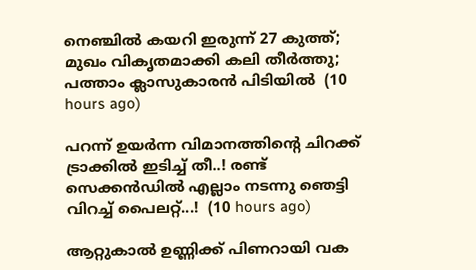നെഞ്ചിൽ കയറി ഇരുന്ന് 27 കുത്ത്; മുഖം വികൃതമാക്കി കലി തീർത്തു; പത്താം ക്ലാസുകാരൻ പിടിയിൽ  (10 hours ago)

പറന്ന് ഉയർന്ന വിമാനത്തിന്റെ ചിറക്ക് ട്രാക്കിൽ ഇടിച്ച് തീ..! രണ്ട് സെക്കൻഡിൽ എല്ലാം നടന്നു ഞെട്ടി വിറച്ച് പൈലറ്റ്...!  (10 hours ago)

ആറ്റുകാൽ ഉണ്ണിക്ക് പിണറായി വക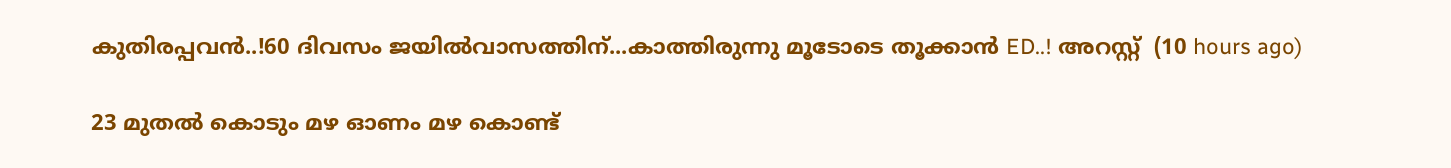കുതിരപ്പവൻ..!60 ദിവസം ജയിൽവാസത്തിന്...കാത്തിരുന്നു മൂടോടെ തൂക്കാൻ ED..! അറസ്റ്റ്  (10 hours ago)

23 മുതൽ കൊടും മഴ ഓണം മഴ കൊണ്ട്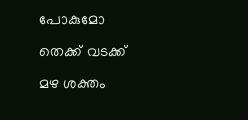പോകുമോ തെക്ക് വടക്ക് മഴ ശക്തം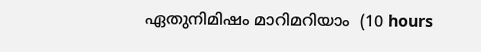ഏതുനിമിഷം മാറിമറിയാം  (10 hours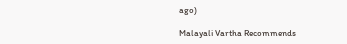ago)

Malayali Vartha Recommends